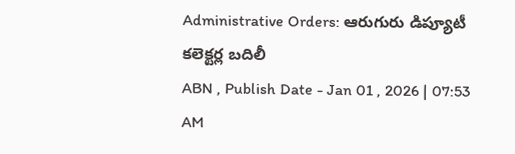Administrative Orders: ఆరుగురు డిప్యూటీ కలెక్టర్ల బదిలీ
ABN , Publish Date - Jan 01 , 2026 | 07:53 AM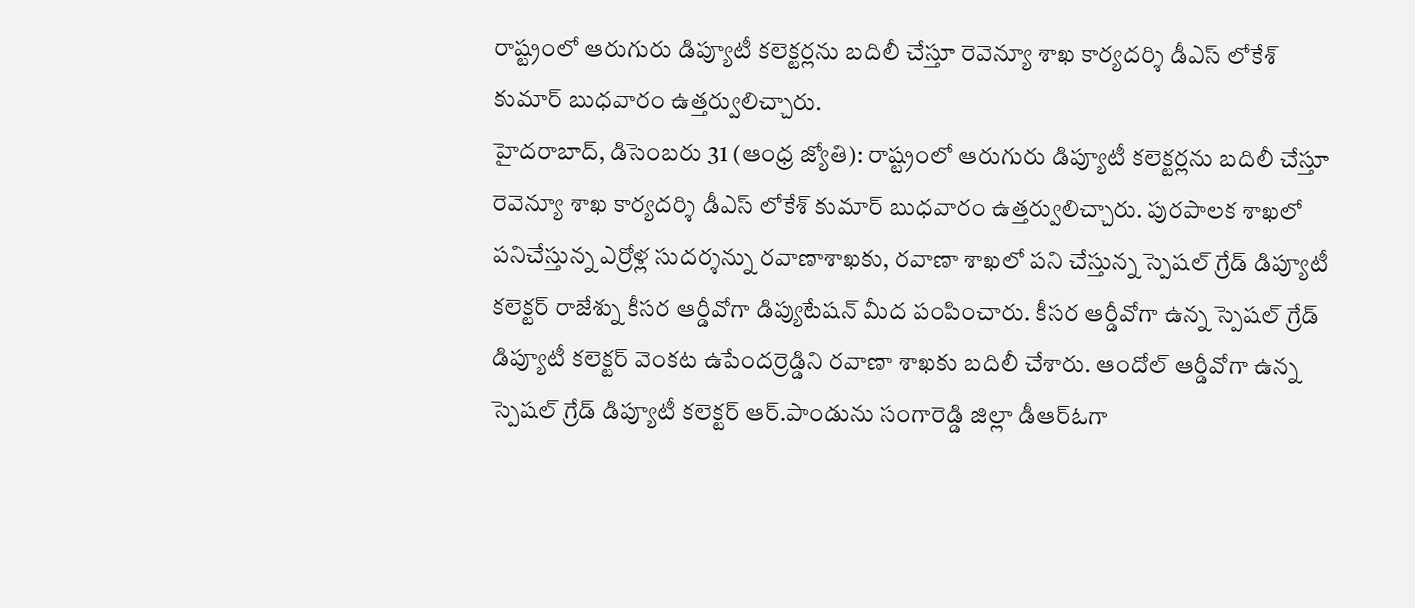రాష్ట్రంలో ఆరుగురు డిప్యూటీ కలెక్టర్లను బదిలీ చేస్తూ రెవెన్యూ శాఖ కార్యదర్శి డీఎస్ లోకేశ్ కుమార్ బుధవారం ఉత్తర్వులిచ్చారు.
హైదరాబాద్, డిసెంబరు 31 (ఆంధ్ర జ్యోతి): రాష్ట్రంలో ఆరుగురు డిప్యూటీ కలెక్టర్లను బదిలీ చేస్తూ రెవెన్యూ శాఖ కార్యదర్శి డీఎస్ లోకేశ్ కుమార్ బుధవారం ఉత్తర్వులిచ్చారు. పురపాలక శాఖలో పనిచేస్తున్న ఎర్రోళ్ల సుదర్శన్ను రవాణాశాఖకు, రవాణా శాఖలో పని చేస్తున్న స్పెషల్ గ్రేడ్ డిప్యూటీ కలెక్టర్ రాజేశ్ను కీసర ఆర్డీవోగా డిప్యుటేషన్ మీద పంపించారు. కీసర ఆర్డీవోగా ఉన్న స్పెషల్ గ్రేడ్ డిప్యూటీ కలెక్టర్ వెంకట ఉపేందర్రెడ్డిని రవాణా శాఖకు బదిలీ చేశారు. ఆందోల్ ఆర్డీవోగా ఉన్న స్పెషల్ గ్రేడ్ డిప్యూటీ కలెక్టర్ ఆర్.పాండును సంగారెడ్డి జిల్లా డీఆర్ఓగా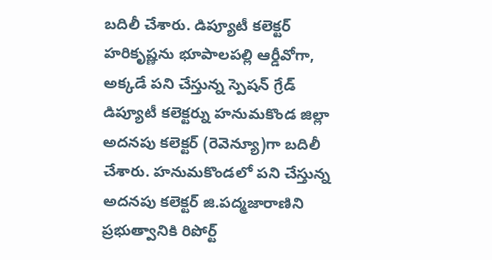బదిలీ చేశారు. డిప్యూటీ కలెక్టర్ హరికృష్ణను భూపాలపల్లి ఆర్డీవోగా, అక్కడే పని చేస్తున్న స్పెషన్ గ్రేడ్ డిప్యూటీ కలెక్టర్ను హనుమకొండ జిల్లా అదనపు కలెక్టర్ (రెవెన్యూ)గా బదిలీ చేశారు. హనుమకొండలో పని చేస్తున్న అదనపు కలెక్టర్ జి.పద్మజారాణిని ప్రభుత్వానికి రిపోర్ట్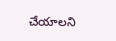చేయాలని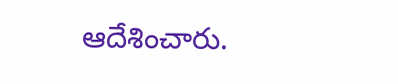ఆదేశించారు.